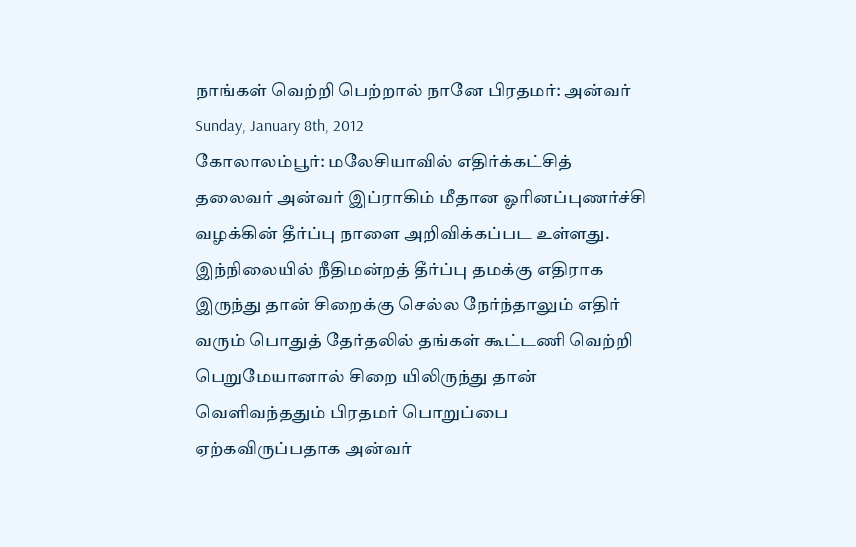நாங்கள் வெற்றி பெற்றால் நானே பிரதமர்: அன்வர்
Sunday, January 8th, 2012
கோலாலம்பூர்: மலேசியாவில் எதிர்க்கட்சித் தலைவர் அன்வர் இப்ராகிம் மீதான ஓரினப்புணர்ச்சி வழக்கின் தீர்ப்பு நாளை அறிவிக்கப்பட உள்ளது.
இந்நிலையில் நீதிமன்றத் தீர்ப்பு தமக்கு எதிராக இருந்து தான் சிறைக்கு செல்ல நேர்ந்தாலும் எதிர் வரும் பொதுத் தேர்தலில் தங்கள் கூட்டணி வெற்றி பெறுமேயானால் சிறை யிலிருந்து தான் வெளிவந்ததும் பிரதமர் பொறுப்பை ஏற்கவிருப்பதாக அன்வர்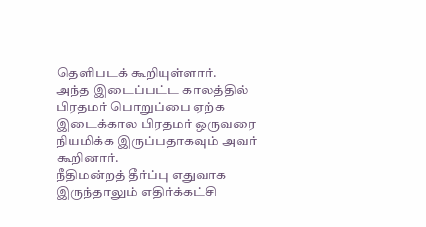தெளிபடக் கூறியுள்ளார்.
அந்த இடைப்பட்ட காலத்தில் பிரதமர் பொறுப்பை ஏற்க இடைக்கால பிரதமர் ஒருவரை நியமிக்க இருப்பதாகவும் அவர் கூறினார்.
நீதிமன்றத் தீர்ப்பு எதுவாக இருந்தாலும் எதிர்க்கட்சி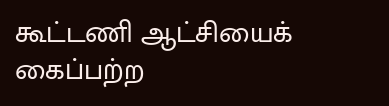கூட்டணி ஆட்சியைக் கைப்பற்ற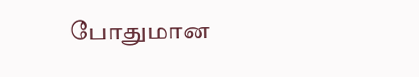போதுமான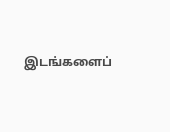இடங்களைப்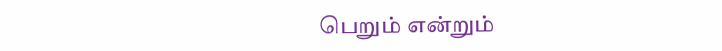பெறும் என்றும்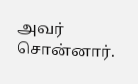அவர் சொன்னார்.